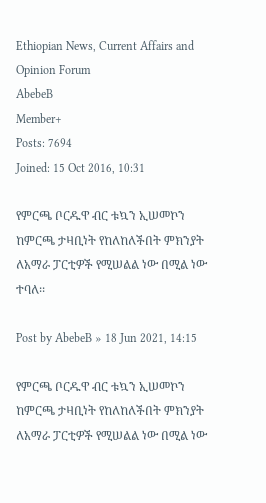Ethiopian News, Current Affairs and Opinion Forum
AbebeB
Member+
Posts: 7694
Joined: 15 Oct 2016, 10:31

የምርጫ ቦርዱዋ ብር ቱኳን ኢሠመኮን ከምርጫ ታዛቢነት የከለከለችበት ምክንያት ለአማራ ፓርቲዎች የሚሠልል ነው በሚል ነው ተባለ፡፡

Post by AbebeB » 18 Jun 2021, 14:15

የምርጫ ቦርዱዋ ብር ቱኳን ኢሠመኮን ከምርጫ ታዛቢነት የከለከለችበት ምክንያት ለአማራ ፓርቲዎች የሚሠልል ነው በሚል ነው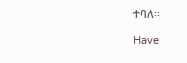ተባለ፡፡

Have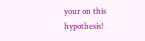your on this hypothesis!